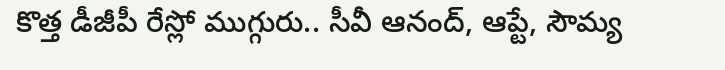కొత్త డీజీపీ రేస్లో ముగ్గురు.. సీవీ ఆనంద్, ఆప్టే, సౌమ్య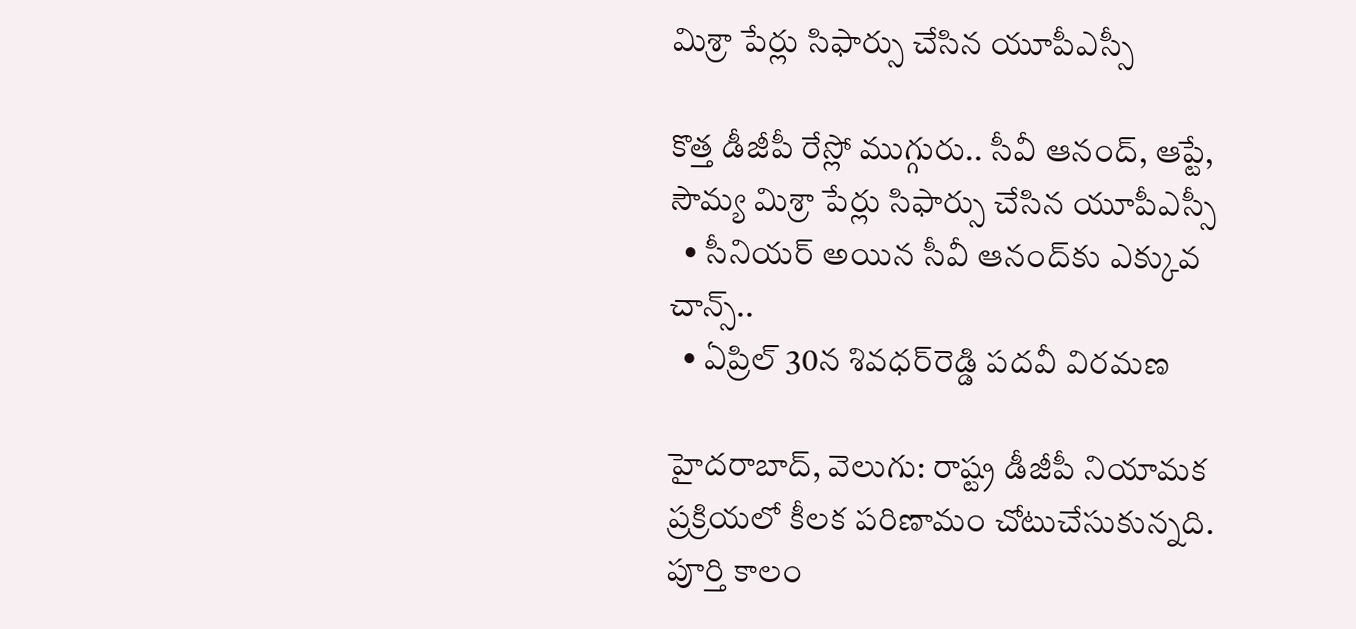మిశ్రా పేర్లు సిఫార్సు చేసిన యూపీఎస్సీ

కొత్త డీజీపీ రేస్లో ముగ్గురు.. సీవీ ఆనంద్, ఆప్టే, సౌమ్య మిశ్రా పేర్లు సిఫార్సు చేసిన యూపీఎస్సీ
  • సీనియర్ అయిన సీవీ ఆనంద్‌‌కు ఎక్కువ చాన్స్‌‌..
  • ఏప్రిల్ 30న శివధర్‌‌‌‌రెడ్డి పదవీ విరమణ

హైదరాబాద్, వెలుగు: రాష్ట్ర డీజీపీ నియామక ప్రక్రియలో కీలక పరిణామం చోటుచేసుకున్నది. పూర్తి కాలం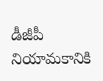డీజీపీ నియామకానికి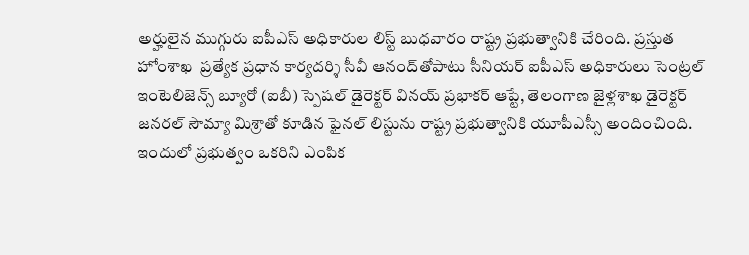అర్హులైన ముగ్గురు ఐపీఎస్ అధికారుల లిస్ట్ బుధవారం రాష్ట్ర ప్రభుత్వానికి చేరింది. ప్రస్తుత హోంశాఖ  ప్రత్యేక ప్రధాన కార్యదర్శి సీవీ ఆనంద్‌‌‌‌తోపాటు సీనియర్ ఐపీఎస్ అధికారులు సెంట్రల్ ఇంటెలిజెన్స్ బ్యూరో (ఐబీ) స్పెషల్ డైరెక్టర్ వినయ్ ప్రభాకర్ ఆప్టే, తెలంగాణ జైళ్లశాఖ డైరెక్టర్ జనరల్ సౌమ్యా మిశ్రాతో కూడిన ఫైనల్ లిస్టును రాష్ట్ర ప్రభుత్వానికి యూపీఎస్సీ అందించింది. ఇందులో ప్రభుత్వం ఒకరిని ఎంపిక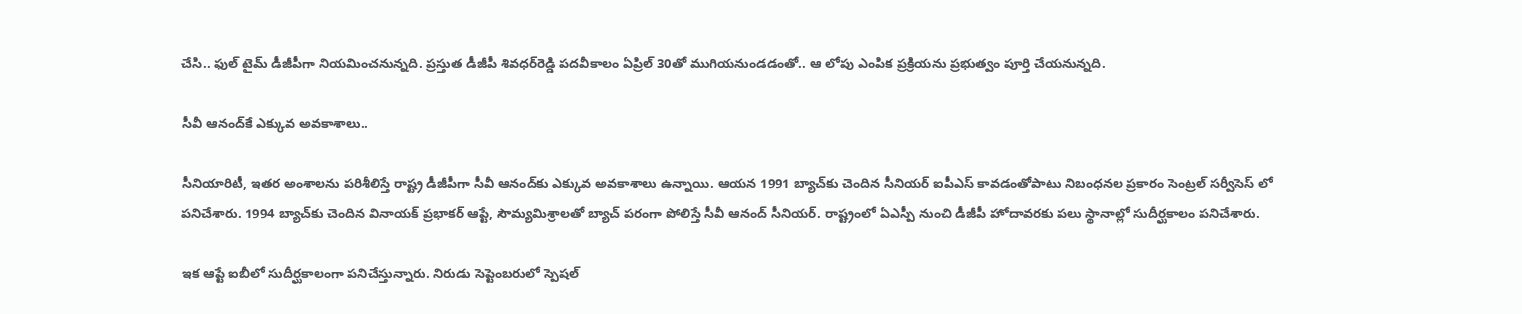చేసి.. ఫుల్ టైమ్ డీజీపీగా నియమించనున్నది. ప్రస్తుత డీజీపీ శివధర్‌‌‌‌‌‌‌‌రెడ్డి పదవీకాలం ఏప్రిల్ 30తో ముగియనుండడంతో.. ఆ లోపు ఎంపిక ప్రక్రియను ప్రభుత్వం పూర్తి చేయనున్నది.

సీవీ ఆనంద్‌‌‌‌కే ఎక్కువ అవకాశాలు..

సీనియారిటీ, ఇతర అంశాలను పరిశీలిస్తే రాష్ట్ర డీజీపీగా సీవీ ఆనంద్‌‌‌‌కు ఎక్కువ అవకాశాలు ఉన్నాయి. ఆయన 1991 బ్యాచ్‌‌‌‌కు చెందిన సీనియర్ ఐపీఎస్ కావడంతోపాటు నిబంధనల ప్రకారం సెంట్రల్ సర్వీసెస్ లో పనిచేశారు. 1994 బ్యాచ్‌‌‌‌కు చెందిన వినాయక్ ప్రభాకర్ ఆప్టే, సౌమ్యమిశ్రాలతో బ్యాచ్ పరంగా పోలిస్తే సీవీ ఆనంద్ సీనియర్. రాష్ట్రంలో ఏఎస్పీ నుంచి డీజీపీ హోదావరకు పలు స్థానాల్లో సుదీర్ఘకాలం పనిచేశారు.

ఇక ఆప్టే ఐబీలో సుదీర్ఘకాలంగా పనిచేస్తున్నారు. నిరుడు సెప్టెంబరులో స్పెషల్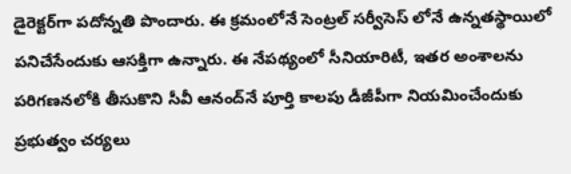డైరెక్టర్‌‌‌‌‌‌‌‌గా పదోన్నతి పొందారు. ఈ క్రమంలోనే సెంట్రల్ సర్వీసెస్ లోనే ఉన్నతస్థాయిలో పనిచేసేందుకు ఆసక్తిగా ఉన్నారు. ఈ నేపథ్యంలో సీనియారిటీ, ఇతర అంశాలను పరిగణనలోకి తీసుకొని సీవీ ఆనంద్‌‌‌‌నే పూర్తి కాలపు డీజీపీగా నియమించేందుకు ప్రభుత్వం చర్యలు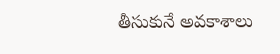తీసుకునే అవకాశాలు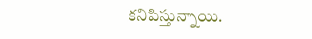కనిపిస్తున్నాయి.